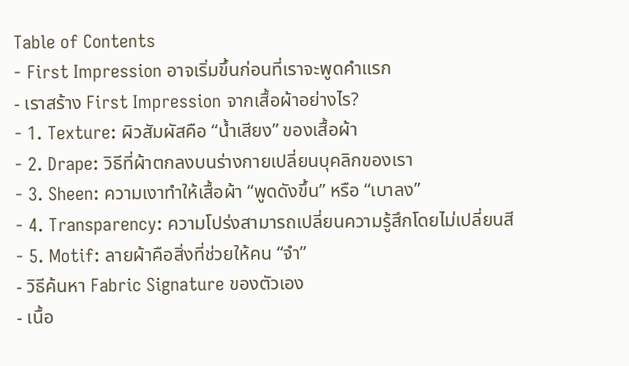Table of Contents
- First Impression อาจเริ่มขึ้นก่อนที่เราจะพูดคำแรก
- เราสร้าง First Impression จากเสื้อผ้าอย่างไร?
- 1. Texture: ผิวสัมผัสคือ “น้ำเสียง” ของเสื้อผ้า
- 2. Drape: วิธีที่ผ้าตกลงบนร่างกายเปลี่ยนบุคลิกของเรา
- 3. Sheen: ความเงาทำให้เสื้อผ้า “พูดดังขึ้น” หรือ “เบาลง”
- 4. Transparency: ความโปร่งสามารถเปลี่ยนความรู้สึกโดยไม่เปลี่ยนสี
- 5. Motif: ลายผ้าคือสิ่งที่ช่วยให้คน “จำ”
- วิธีค้นหา Fabric Signature ของตัวเอง
- เนื้อ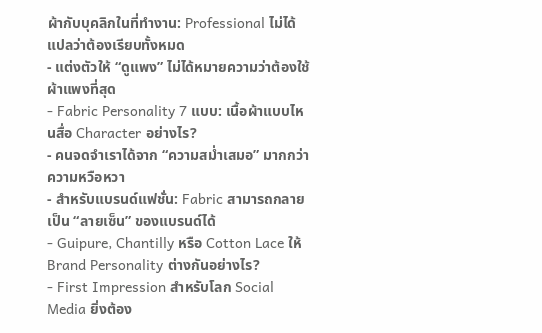ผ้ากับบุคลิกในที่ทำงาน: Professional ไม่ได้แปลว่าต้องเรียบทั้งหมด
- แต่งตัวให้ “ดูแพง” ไม่ได้หมายความว่าต้องใช้ผ้าแพงที่สุด
- Fabric Personality 7 แบบ: เนื้อผ้าแบบไหนสื่อ Character อย่างไร?
- คนจดจำเราได้จาก “ความสม่ำเสมอ” มากกว่าความหวือหวา
- สำหรับแบรนด์แฟชั่น: Fabric สามารถกลายเป็น “ลายเซ็น” ของแบรนด์ได้
- Guipure, Chantilly หรือ Cotton Lace ให้ Brand Personality ต่างกันอย่างไร?
- First Impression สำหรับโลก Social Media ยิ่งต้อง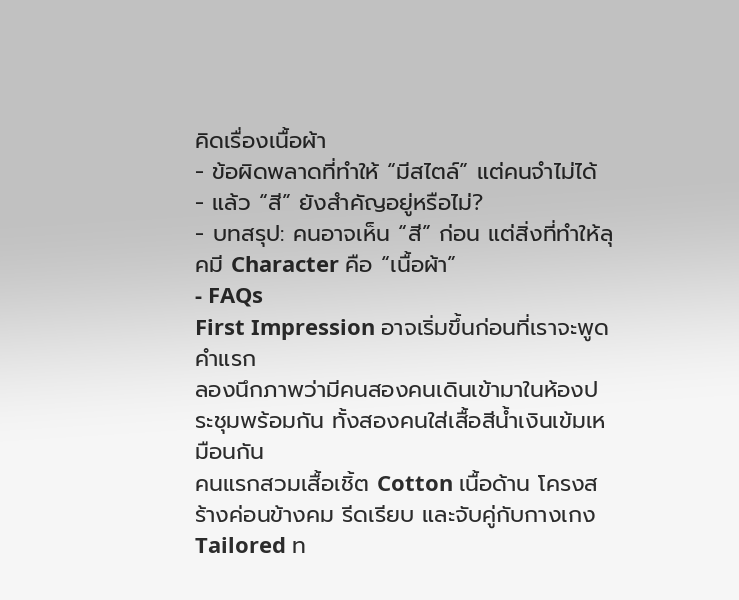คิดเรื่องเนื้อผ้า
- ข้อผิดพลาดที่ทำให้ “มีสไตล์” แต่คนจำไม่ได้
- แล้ว “สี” ยังสำคัญอยู่หรือไม่?
- บทสรุป: คนอาจเห็น “สี” ก่อน แต่สิ่งที่ทำให้ลุคมี Character คือ “เนื้อผ้า”
- FAQs
First Impression อาจเริ่มขึ้นก่อนที่เราจะพูดคำแรก
ลองนึกภาพว่ามีคนสองคนเดินเข้ามาในห้องประชุมพร้อมกัน ทั้งสองคนใส่เสื้อสีน้ำเงินเข้มเหมือนกัน
คนแรกสวมเสื้อเชิ้ต Cotton เนื้อด้าน โครงสร้างค่อนข้างคม รีดเรียบ และจับคู่กับกางเกง Tailored ท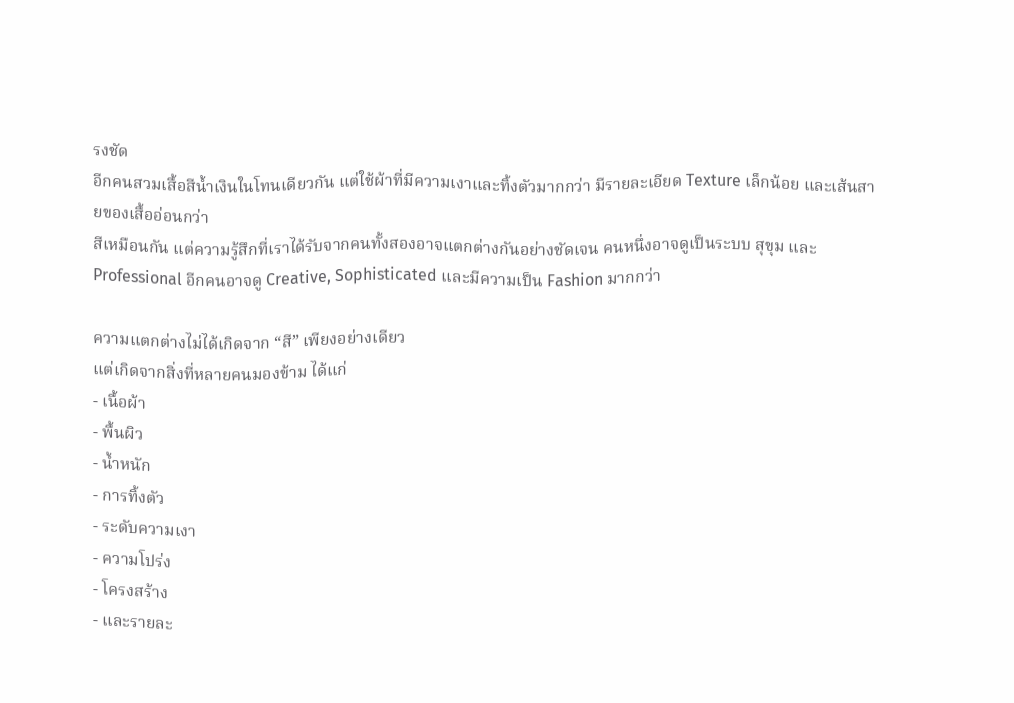รงชัด
อีกคนสวมเสื้อสีน้ำเงินในโทนเดียวกัน แต่ใช้ผ้าที่มีความเงาและทิ้งตัวมากกว่า มีรายละเอียด Texture เล็กน้อย และเส้นสายของเสื้ออ่อนกว่า
สีเหมือนกัน แต่ความรู้สึกที่เราได้รับจากคนทั้งสองอาจแตกต่างกันอย่างชัดเจน คนหนึ่งอาจดูเป็นระบบ สุขุม และ Professional อีกคนอาจดู Creative, Sophisticated และมีความเป็น Fashion มากกว่า

ความแตกต่างไม่ได้เกิดจาก “สี” เพียงอย่างเดียว
แต่เกิดจากสิ่งที่หลายคนมองข้าม ได้แก่
- เนื้อผ้า
- พื้นผิว
- น้ำหนัก
- การทิ้งตัว
- ระดับความเงา
- ความโปร่ง
- โครงสร้าง
- และรายละ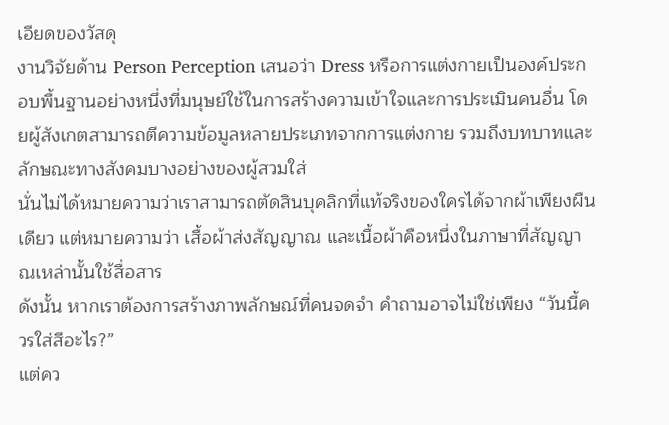เอียดของวัสดุ
งานวิจัยด้าน Person Perception เสนอว่า Dress หรือการแต่งกายเป็นองค์ประกอบพื้นฐานอย่างหนึ่งที่มนุษย์ใช้ในการสร้างความเข้าใจและการประเมินคนอื่น โดยผู้สังเกตสามารถตีความข้อมูลหลายประเภทจากการแต่งกาย รวมถึงบทบาทและลักษณะทางสังคมบางอย่างของผู้สวมใส่
นั่นไม่ได้หมายความว่าเราสามารถตัดสินบุคลิกที่แท้จริงของใครได้จากผ้าเพียงผืนเดียว แต่หมายความว่า เสื้อผ้าส่งสัญญาณ และเนื้อผ้าคือหนึ่งในภาษาที่สัญญาณเหล่านั้นใช้สื่อสาร
ดังนั้น หากเราต้องการสร้างภาพลักษณ์ที่คนจดจำ คำถามอาจไม่ใช่เพียง “วันนี้ควรใส่สีอะไร?”
แต่คว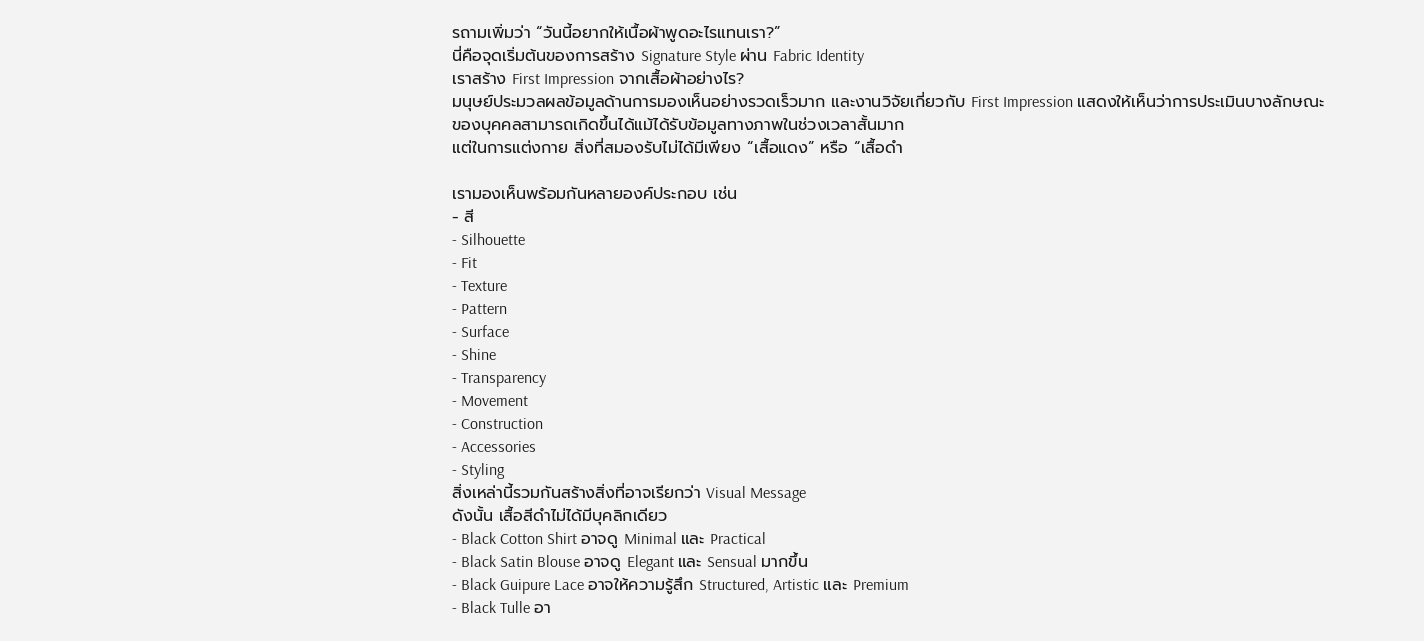รถามเพิ่มว่า “วันนี้อยากให้เนื้อผ้าพูดอะไรแทนเรา?”
นี่คือจุดเริ่มต้นของการสร้าง Signature Style ผ่าน Fabric Identity
เราสร้าง First Impression จากเสื้อผ้าอย่างไร?
มนุษย์ประมวลผลข้อมูลด้านการมองเห็นอย่างรวดเร็วมาก และงานวิจัยเกี่ยวกับ First Impression แสดงให้เห็นว่าการประเมินบางลักษณะของบุคคลสามารถเกิดขึ้นได้แม้ได้รับข้อมูลทางภาพในช่วงเวลาสั้นมาก
แต่ในการแต่งกาย สิ่งที่สมองรับไม่ได้มีเพียง “เสื้อแดง” หรือ “เสื้อดำ

เรามองเห็นพร้อมกันหลายองค์ประกอบ เช่น
- สี
- Silhouette
- Fit
- Texture
- Pattern
- Surface
- Shine
- Transparency
- Movement
- Construction
- Accessories
- Styling
สิ่งเหล่านี้รวมกันสร้างสิ่งที่อาจเรียกว่า Visual Message
ดังนั้น เสื้อสีดำไม่ได้มีบุคลิกเดียว
- Black Cotton Shirt อาจดู Minimal และ Practical
- Black Satin Blouse อาจดู Elegant และ Sensual มากขึ้น
- Black Guipure Lace อาจให้ความรู้สึก Structured, Artistic และ Premium
- Black Tulle อา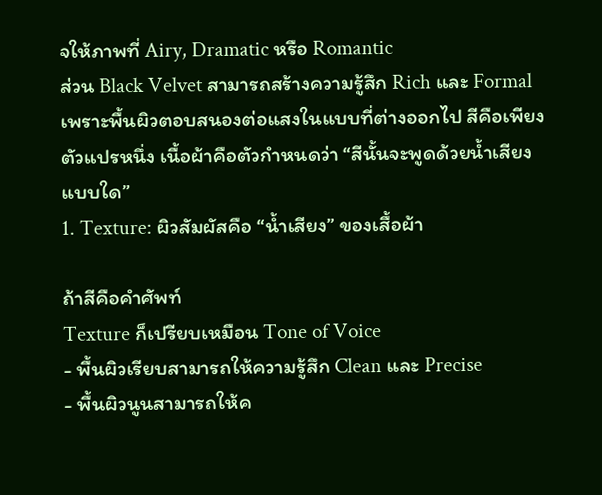จให้ภาพที่ Airy, Dramatic หรือ Romantic
ส่วน Black Velvet สามารถสร้างความรู้สึก Rich และ Formal เพราะพื้นผิวตอบสนองต่อแสงในแบบที่ต่างออกไป สีคือเพียงตัวแปรหนึ่ง เนื้อผ้าคือตัวกำหนดว่า “สีนั้นจะพูดด้วยน้ำเสียงแบบใด”
1. Texture: ผิวสัมผัสคือ “น้ำเสียง” ของเสื้อผ้า

ถ้าสีคือคำศัพท์
Texture ก็เปรียบเหมือน Tone of Voice
- พื้นผิวเรียบสามารถให้ความรู้สึก Clean และ Precise
- พื้นผิวนูนสามารถให้ค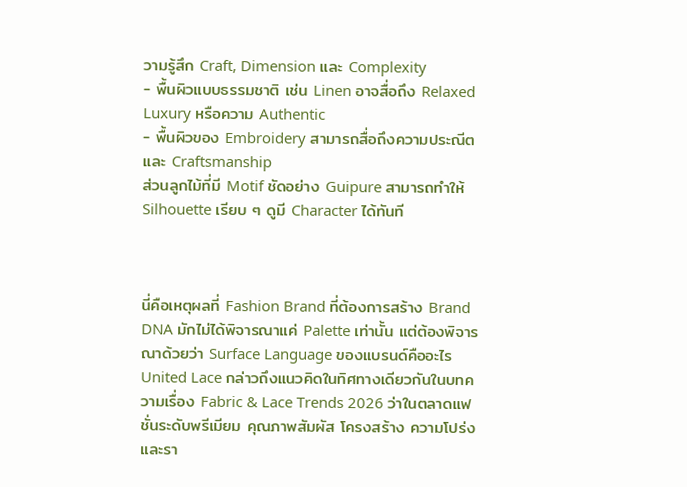วามรู้สึก Craft, Dimension และ Complexity
- พื้นผิวแบบธรรมชาติ เช่น Linen อาจสื่อถึง Relaxed Luxury หรือความ Authentic
- พื้นผิวของ Embroidery สามารถสื่อถึงความประณีตและ Craftsmanship
ส่วนลูกไม้ที่มี Motif ชัดอย่าง Guipure สามารถทำให้ Silhouette เรียบ ๆ ดูมี Character ได้ทันที



นี่คือเหตุผลที่ Fashion Brand ที่ต้องการสร้าง Brand DNA มักไม่ได้พิจารณาแค่ Palette เท่านั้น แต่ต้องพิจารณาด้วยว่า Surface Language ของแบรนด์คืออะไร
United Lace กล่าวถึงแนวคิดในทิศทางเดียวกันในบทความเรื่อง Fabric & Lace Trends 2026 ว่าในตลาดแฟชั่นระดับพรีเมียม คุณภาพสัมผัส โครงสร้าง ความโปร่ง และรา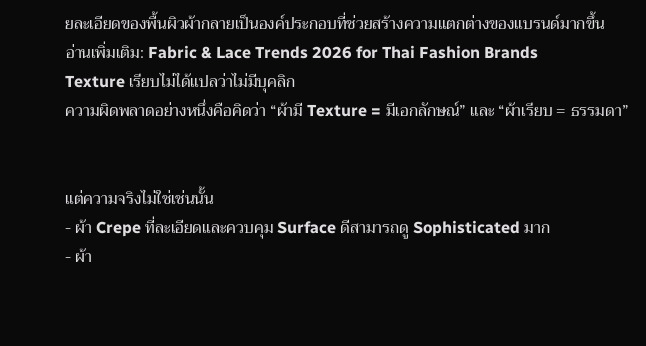ยละเอียดของพื้นผิวผ้ากลายเป็นองค์ประกอบที่ช่วยสร้างความแตกต่างของแบรนด์มากขึ้น
อ่านเพิ่มเติม: Fabric & Lace Trends 2026 for Thai Fashion Brands
Texture เรียบไม่ได้แปลว่าไม่มีบุคลิก
ความผิดพลาดอย่างหนึ่งคือคิดว่า “ผ้ามี Texture = มีเอกลักษณ์” และ “ผ้าเรียบ = ธรรมดา”


แต่ความจริงไม่ใช่เช่นนั้น
- ผ้า Crepe ที่ละเอียดและควบคุม Surface ดีสามารถดู Sophisticated มาก
- ผ้า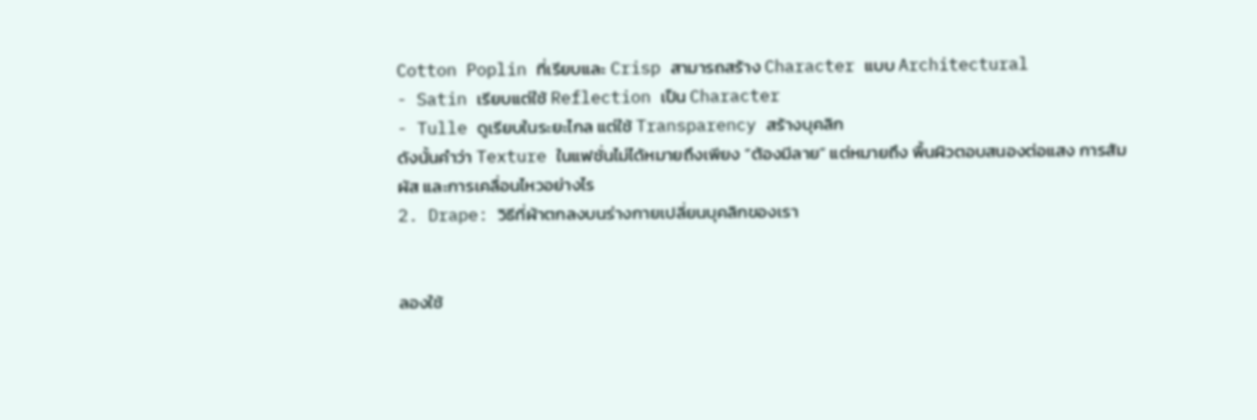Cotton Poplin ที่เรียบและ Crisp สามารถสร้าง Character แบบ Architectural
- Satin เรียบแต่ใช้ Reflection เป็น Character
- Tulle ดูเรียบในระยะไกล แต่ใช้ Transparency สร้างบุคลิก
ดังนั้นคำว่า Texture ในแฟชั่นไม่ได้หมายถึงเพียง “ต้องมีลาย” แต่หมายถึง พื้นผิวตอบสนองต่อแสง การสัมผัส และการเคลื่อนไหวอย่างไร
2. Drape: วิธีที่ผ้าตกลงบนร่างกายเปลี่ยนบุคลิกของเรา


ลองใช้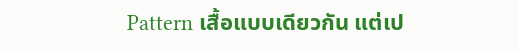Pattern เสื้อแบบเดียวกัน แต่เป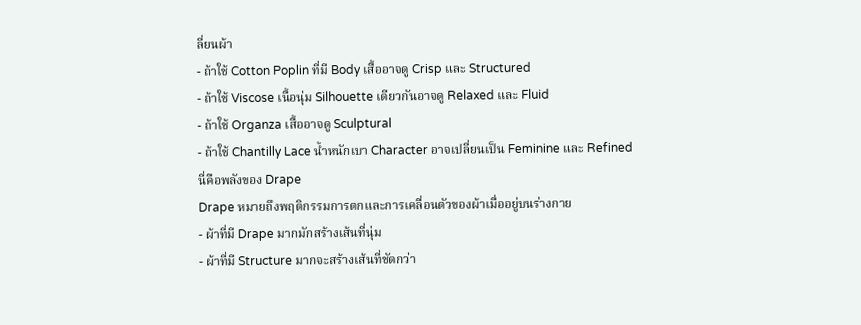ลี่ยนผ้า
- ถ้าใช้ Cotton Poplin ที่มี Body เสื้ออาจดู Crisp และ Structured
- ถ้าใช้ Viscose เนื้อนุ่ม Silhouette เดียวกันอาจดู Relaxed และ Fluid
- ถ้าใช้ Organza เสื้ออาจดู Sculptural
- ถ้าใช้ Chantilly Lace น้ำหนักเบา Character อาจเปลี่ยนเป็น Feminine และ Refined
นี่คือพลังของ Drape
Drape หมายถึงพฤติกรรมการตกและการเคลื่อนตัวของผ้าเมื่ออยู่บนร่างกาย
- ผ้าที่มี Drape มากมักสร้างเส้นที่นุ่ม
- ผ้าที่มี Structure มากจะสร้างเส้นที่ชัดกว่า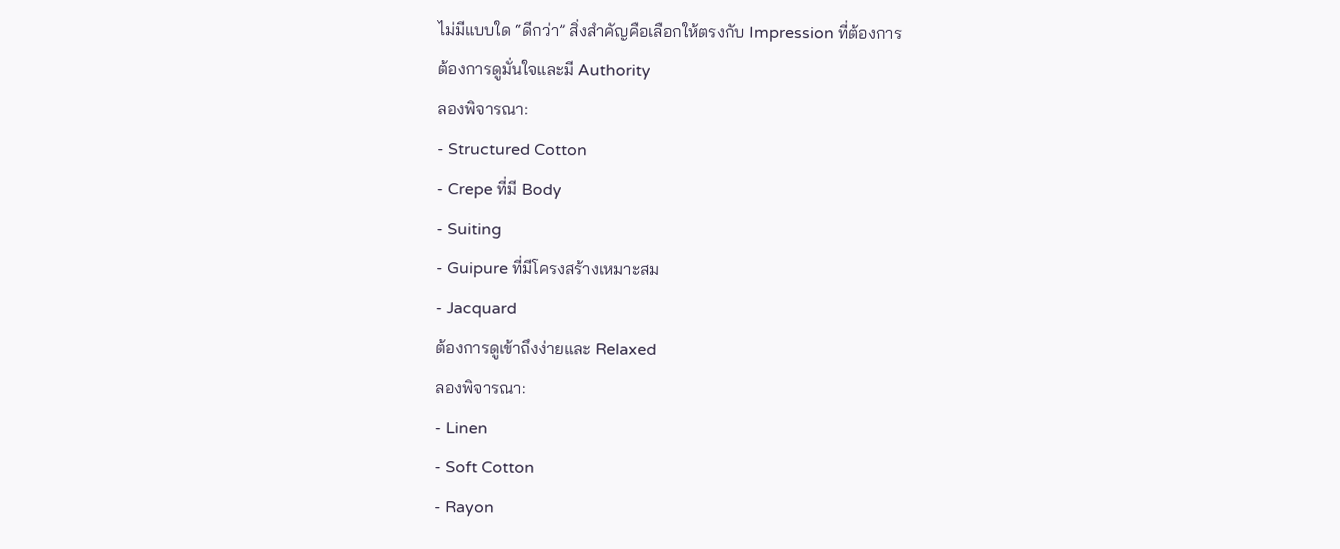ไม่มีแบบใด “ดีกว่า” สิ่งสำคัญคือเลือกให้ตรงกับ Impression ที่ต้องการ
ต้องการดูมั่นใจและมี Authority
ลองพิจารณา:
- Structured Cotton
- Crepe ที่มี Body
- Suiting
- Guipure ที่มีโครงสร้างเหมาะสม
- Jacquard
ต้องการดูเข้าถึงง่ายและ Relaxed
ลองพิจารณา:
- Linen
- Soft Cotton
- Rayon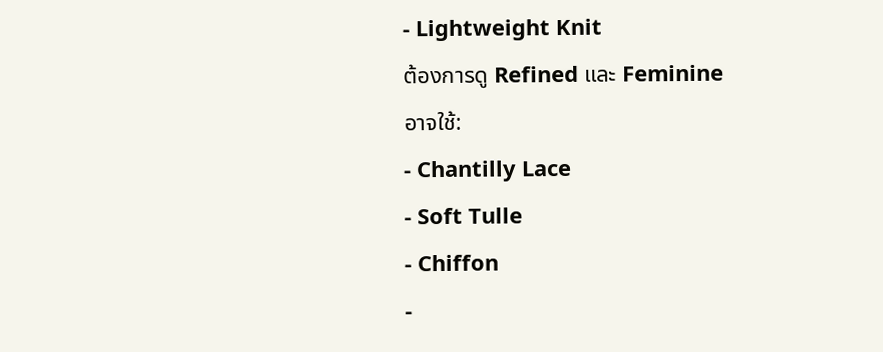- Lightweight Knit
ต้องการดู Refined และ Feminine
อาจใช้:
- Chantilly Lace
- Soft Tulle
- Chiffon
-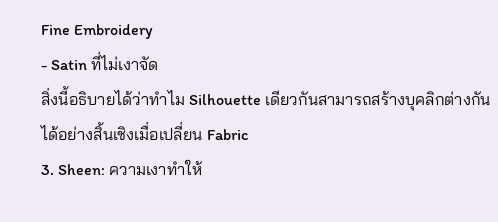Fine Embroidery
- Satin ที่ไม่เงาจัด
สิ่งนี้อธิบายได้ว่าทำไม Silhouette เดียวกันสามารถสร้างบุคลิกต่างกันได้อย่างสิ้นเชิงเมื่อเปลี่ยน Fabric
3. Sheen: ความเงาทำให้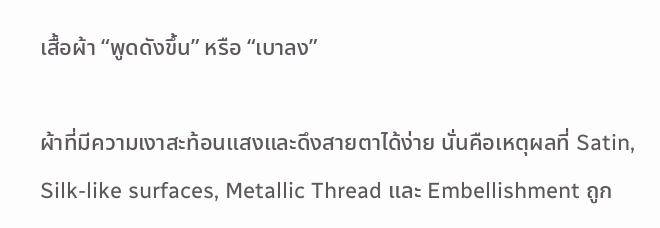เสื้อผ้า “พูดดังขึ้น” หรือ “เบาลง”

ผ้าที่มีความเงาสะท้อนแสงและดึงสายตาได้ง่าย นั่นคือเหตุผลที่ Satin, Silk-like surfaces, Metallic Thread และ Embellishment ถูก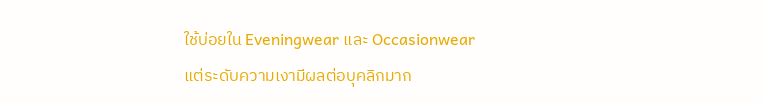ใช้บ่อยใน Eveningwear และ Occasionwear
แต่ระดับความเงามีผลต่อบุคลิกมาก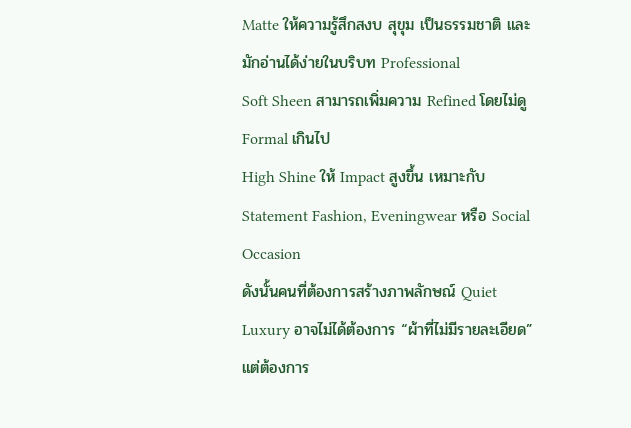Matte ให้ความรู้สึกสงบ สุขุม เป็นธรรมชาติ และมักอ่านได้ง่ายในบริบท Professional
Soft Sheen สามารถเพิ่มความ Refined โดยไม่ดู Formal เกินไป
High Shine ให้ Impact สูงขึ้น เหมาะกับ Statement Fashion, Eveningwear หรือ Social Occasion
ดังนั้นคนที่ต้องการสร้างภาพลักษณ์ Quiet Luxury อาจไม่ได้ต้องการ “ผ้าที่ไม่มีรายละเอียด”
แต่ต้องการ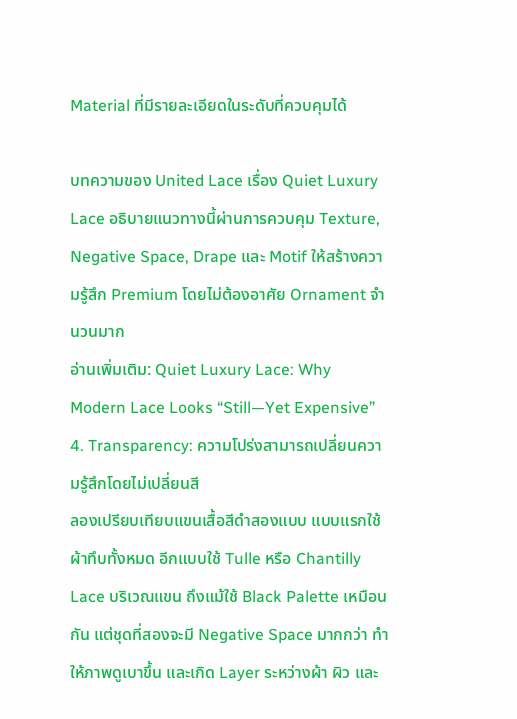Material ที่มีรายละเอียดในระดับที่ควบคุมได้

บทความของ United Lace เรื่อง Quiet Luxury Lace อธิบายแนวทางนี้ผ่านการควบคุม Texture, Negative Space, Drape และ Motif ให้สร้างความรู้สึก Premium โดยไม่ต้องอาศัย Ornament จำนวนมาก
อ่านเพิ่มเติม: Quiet Luxury Lace: Why Modern Lace Looks “Still—Yet Expensive”
4. Transparency: ความโปร่งสามารถเปลี่ยนความรู้สึกโดยไม่เปลี่ยนสี
ลองเปรียบเทียบแขนเสื้อสีดำสองแบบ แบบแรกใช้ผ้าทึบทั้งหมด อีกแบบใช้ Tulle หรือ Chantilly Lace บริเวณแขน ถึงแม้ใช้ Black Palette เหมือนกัน แต่ชุดที่สองจะมี Negative Space มากกว่า ทำให้ภาพดูเบาขึ้น และเกิด Layer ระหว่างผ้า ผิว และ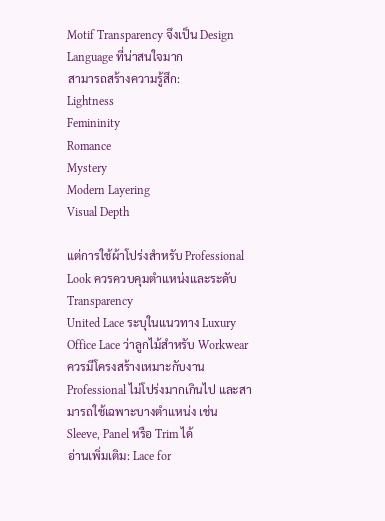Motif Transparency จึงเป็น Design Language ที่น่าสนใจมาก
สามารถสร้างความรู้สึก:
Lightness
Femininity
Romance
Mystery
Modern Layering
Visual Depth

แต่การใช้ผ้าโปร่งสำหรับ Professional Look ควรควบคุมตำแหน่งและระดับ Transparency
United Lace ระบุในแนวทาง Luxury Office Lace ว่าลูกไม้สำหรับ Workwear ควรมีโครงสร้างเหมาะกับงาน Professional ไม่โปร่งมากเกินไป และสามารถใช้เฉพาะบางตำแหน่ง เช่น Sleeve, Panel หรือ Trim ได้
อ่านเพิ่มเติม: Lace for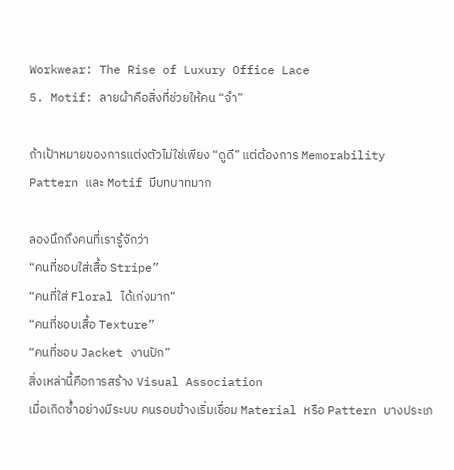Workwear: The Rise of Luxury Office Lace
5. Motif: ลายผ้าคือสิ่งที่ช่วยให้คน “จำ”

ถ้าเป้าหมายของการแต่งตัวไม่ใช่เพียง “ดูดี” แต่ต้องการ Memorability Pattern และ Motif มีบทบาทมาก

ลองนึกถึงคนที่เรารู้จักว่า
“คนที่ชอบใส่เสื้อ Stripe”
“คนที่ใส่ Floral ได้เก่งมาก”
“คนที่ชอบเสื้อ Texture”
“คนที่ชอบ Jacket งานปัก”
สิ่งเหล่านี้คือการสร้าง Visual Association
เมื่อเกิดซ้ำอย่างมีระบบ คนรอบข้างเริ่มเชื่อม Material หรือ Pattern บางประเภ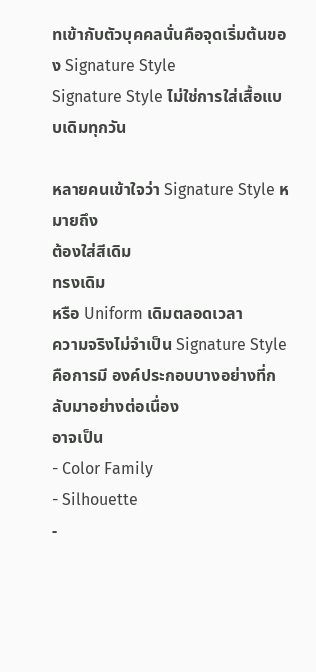ทเข้ากับตัวบุคคลนั่นคือจุดเริ่มต้นของ Signature Style
Signature Style ไม่ใช่การใส่เสื้อแบบเดิมทุกวัน

หลายคนเข้าใจว่า Signature Style หมายถึง
ต้องใส่สีเดิม
ทรงเดิม
หรือ Uniform เดิมตลอดเวลา
ความจริงไม่จำเป็น Signature Style คือการมี องค์ประกอบบางอย่างที่กลับมาอย่างต่อเนื่อง
อาจเป็น
- Color Family
- Silhouette
-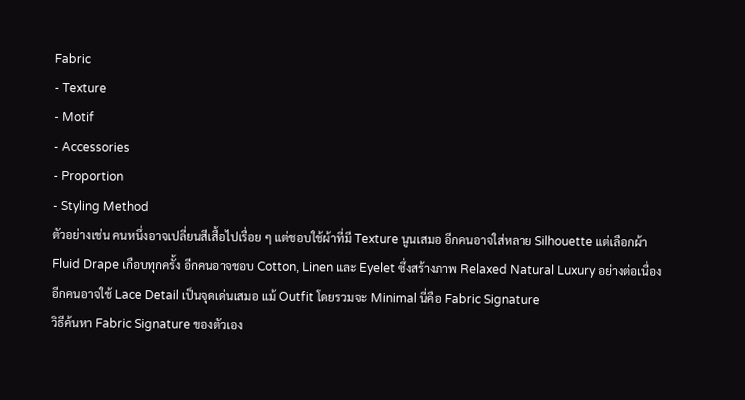Fabric
- Texture
- Motif
- Accessories
- Proportion
- Styling Method
ตัวอย่างเช่น คนหนึ่งอาจเปลี่ยนสีเสื้อไปเรื่อย ๆ แต่ชอบใช้ผ้าที่มี Texture นูนเสมอ อีกคนอาจใส่หลาย Silhouette แต่เลือกผ้า Fluid Drape เกือบทุกครั้ง อีกคนอาจชอบ Cotton, Linen และ Eyelet ซึ่งสร้างภาพ Relaxed Natural Luxury อย่างต่อเนื่อง อีกคนอาจใช้ Lace Detail เป็นจุดเด่นเสมอ แม้ Outfit โดยรวมจะ Minimal นี่คือ Fabric Signature
วิธีค้นหา Fabric Signature ของตัวเอง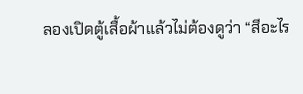ลองเปิดตู้เสื้อผ้าแล้วไม่ต้องดูว่า “สีอะไร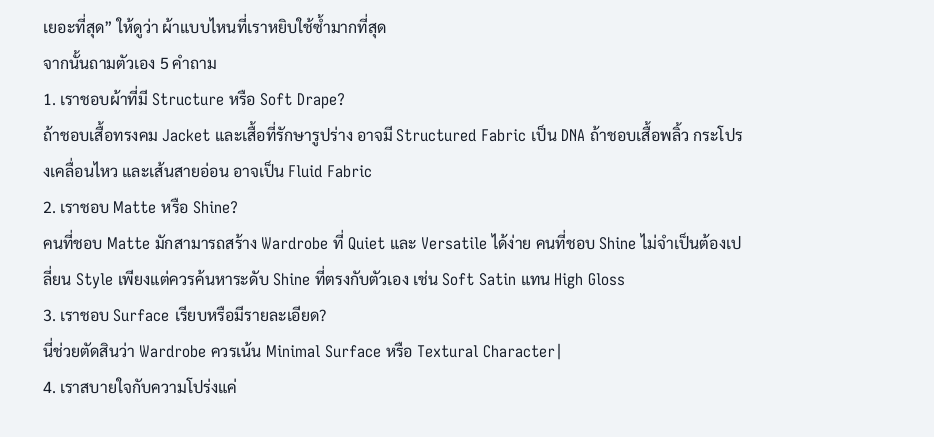เยอะที่สุด” ให้ดูว่า ผ้าแบบไหนที่เราหยิบใช้ซ้ำมากที่สุด
จากนั้นถามตัวเอง 5 คำถาม
1. เราชอบผ้าที่มี Structure หรือ Soft Drape?
ถ้าชอบเสื้อทรงคม Jacket และเสื้อที่รักษารูปร่าง อาจมี Structured Fabric เป็น DNA ถ้าชอบเสื้อพลิ้ว กระโปรงเคลื่อนไหว และเส้นสายอ่อน อาจเป็น Fluid Fabric
2. เราชอบ Matte หรือ Shine?
คนที่ชอบ Matte มักสามารถสร้าง Wardrobe ที่ Quiet และ Versatile ได้ง่าย คนที่ชอบ Shine ไม่จำเป็นต้องเปลี่ยน Style เพียงแต่ควรค้นหาระดับ Shine ที่ตรงกับตัวเอง เช่น Soft Satin แทน High Gloss
3. เราชอบ Surface เรียบหรือมีรายละเอียด?
นี่ช่วยตัดสินว่า Wardrobe ควรเน้น Minimal Surface หรือ Textural Character|
4. เราสบายใจกับความโปร่งแค่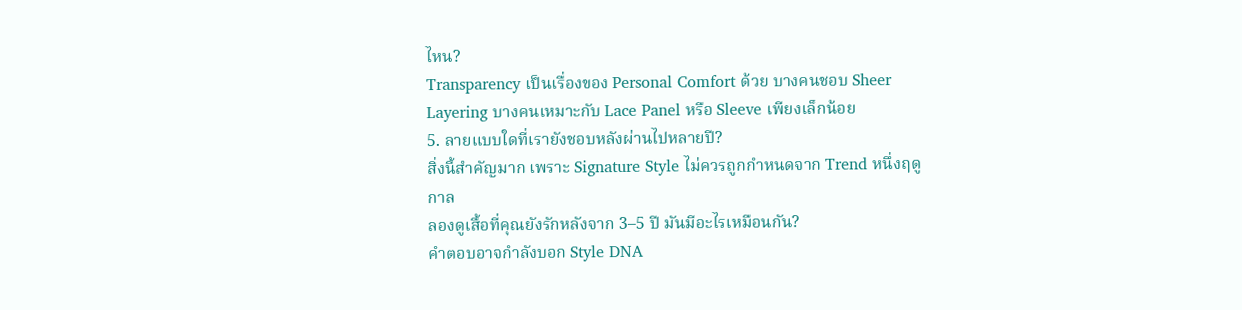ไหน?
Transparency เป็นเรื่องของ Personal Comfort ด้วย บางคนชอบ Sheer Layering บางคนเหมาะกับ Lace Panel หรือ Sleeve เพียงเล็กน้อย
5. ลายแบบใดที่เรายังชอบหลังผ่านไปหลายปี?
สิ่งนี้สำคัญมาก เพราะ Signature Style ไม่ควรถูกกำหนดจาก Trend หนึ่งฤดูกาล
ลองดูเสื้อที่คุณยังรักหลังจาก 3–5 ปี มันมีอะไรเหมือนกัน?
คำตอบอาจกำลังบอก Style DNA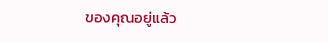ของคุณอยู่แล้ว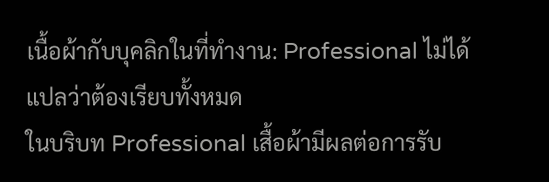เนื้อผ้ากับบุคลิกในที่ทำงาน: Professional ไม่ได้แปลว่าต้องเรียบทั้งหมด
ในบริบท Professional เสื้อผ้ามีผลต่อการรับ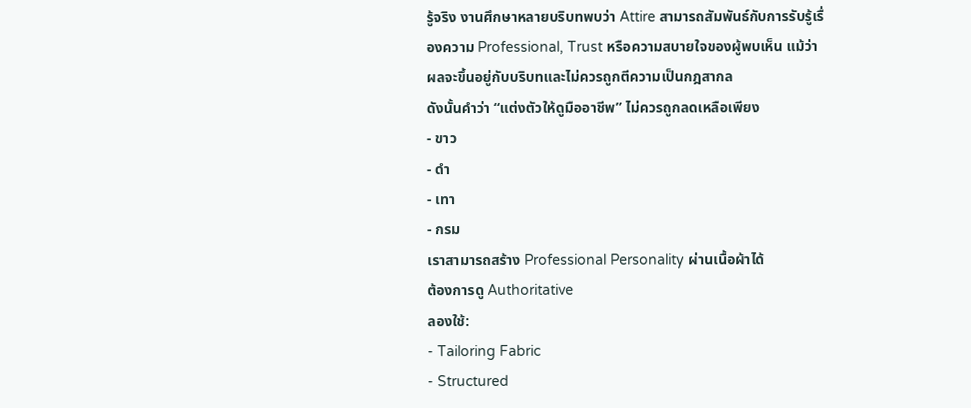รู้จริง งานศึกษาหลายบริบทพบว่า Attire สามารถสัมพันธ์กับการรับรู้เรื่องความ Professional, Trust หรือความสบายใจของผู้พบเห็น แม้ว่าผลจะขึ้นอยู่กับบริบทและไม่ควรถูกตีความเป็นกฎสากล
ดังนั้นคำว่า “แต่งตัวให้ดูมืออาชีพ” ไม่ควรถูกลดเหลือเพียง
- ขาว
- ดำ
- เทา
- กรม
เราสามารถสร้าง Professional Personality ผ่านเนื้อผ้าได้
ต้องการดู Authoritative
ลองใช้:
- Tailoring Fabric
- Structured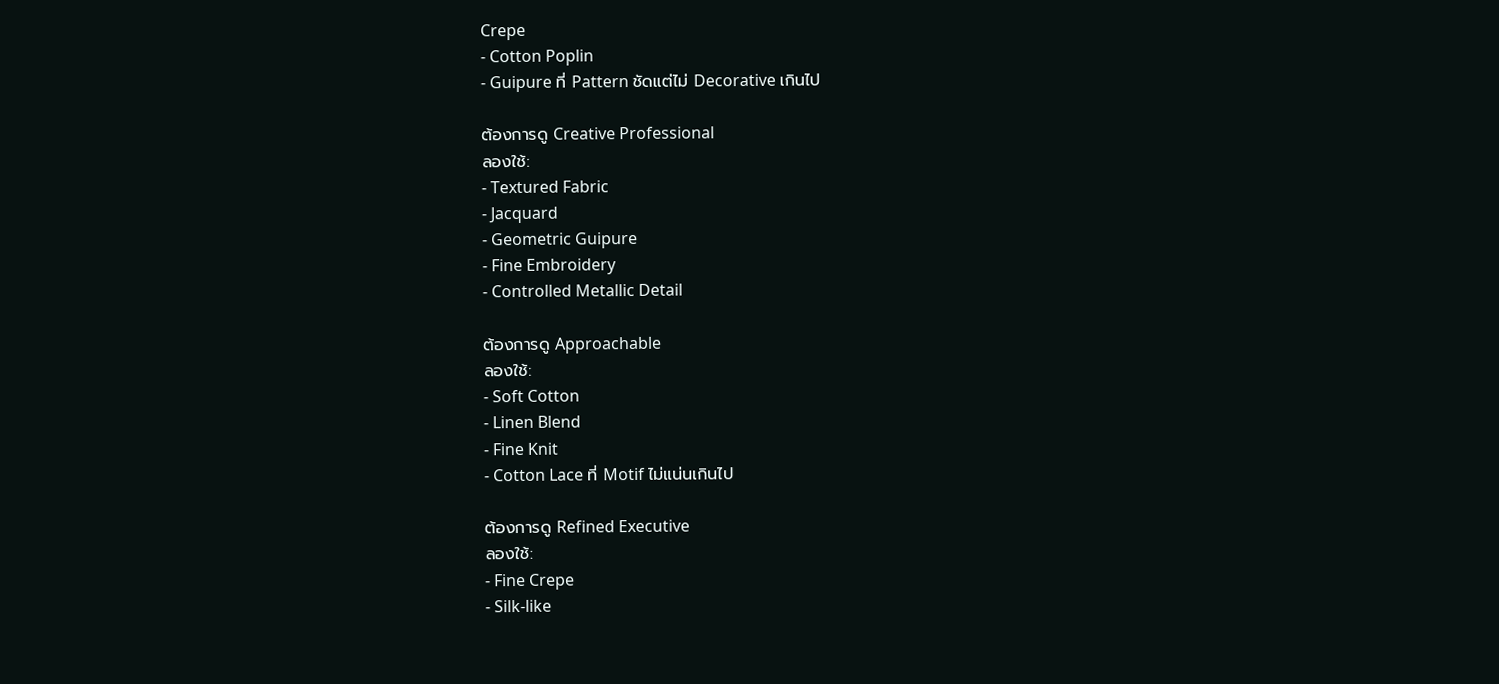Crepe
- Cotton Poplin
- Guipure ที่ Pattern ชัดแต่ไม่ Decorative เกินไป

ต้องการดู Creative Professional
ลองใช้:
- Textured Fabric
- Jacquard
- Geometric Guipure
- Fine Embroidery
- Controlled Metallic Detail

ต้องการดู Approachable
ลองใช้:
- Soft Cotton
- Linen Blend
- Fine Knit
- Cotton Lace ที่ Motif ไม่แน่นเกินไป

ต้องการดู Refined Executive
ลองใช้:
- Fine Crepe
- Silk-like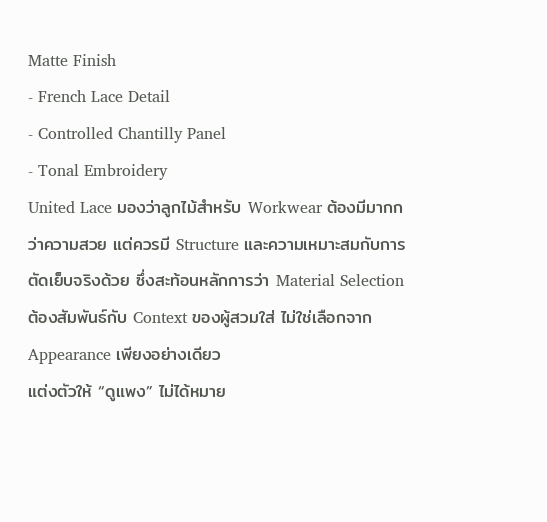Matte Finish
- French Lace Detail
- Controlled Chantilly Panel
- Tonal Embroidery
United Lace มองว่าลูกไม้สำหรับ Workwear ต้องมีมากกว่าความสวย แต่ควรมี Structure และความเหมาะสมกับการตัดเย็บจริงด้วย ซึ่งสะท้อนหลักการว่า Material Selection ต้องสัมพันธ์กับ Context ของผู้สวมใส่ ไม่ใช่เลือกจาก Appearance เพียงอย่างเดียว
แต่งตัวให้ “ดูแพง” ไม่ได้หมาย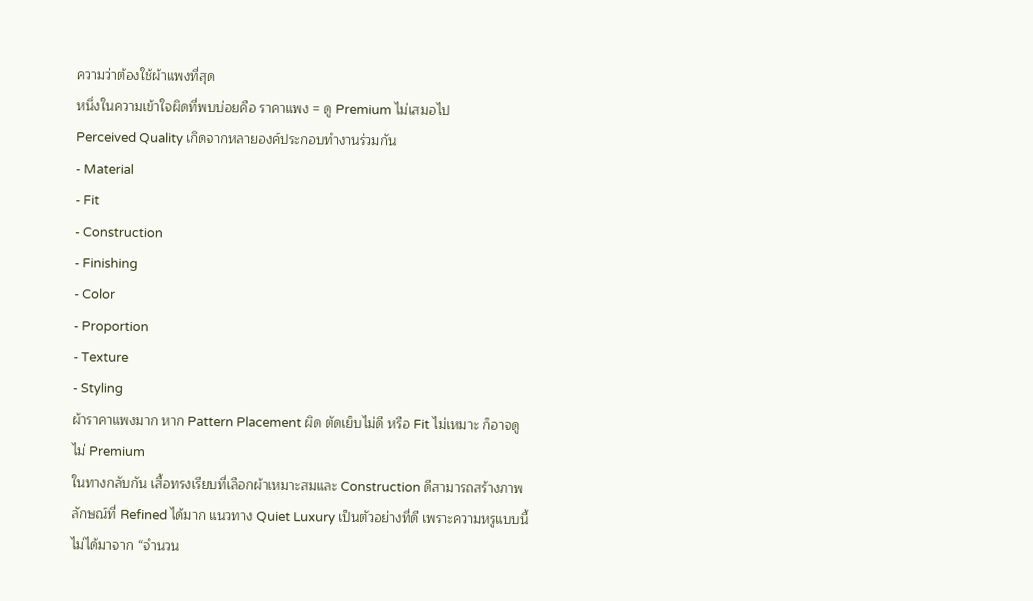ความว่าต้องใช้ผ้าแพงที่สุด
หนึ่งในความเข้าใจผิดที่พบบ่อยคือ ราคาแพง = ดู Premium ไม่เสมอไป
Perceived Quality เกิดจากหลายองค์ประกอบทำงานร่วมกัน
- Material
- Fit
- Construction
- Finishing
- Color
- Proportion
- Texture
- Styling
ผ้าราคาแพงมาก หาก Pattern Placement ผิด ตัดเย็บไม่ดี หรือ Fit ไม่เหมาะ ก็อาจดูไม่ Premium
ในทางกลับกัน เสื้อทรงเรียบที่เลือกผ้าเหมาะสมและ Construction ดีสามารถสร้างภาพลักษณ์ที่ Refined ได้มาก แนวทาง Quiet Luxury เป็นตัวอย่างที่ดี เพราะความหรูแบบนี้ไม่ได้มาจาก “จำนวน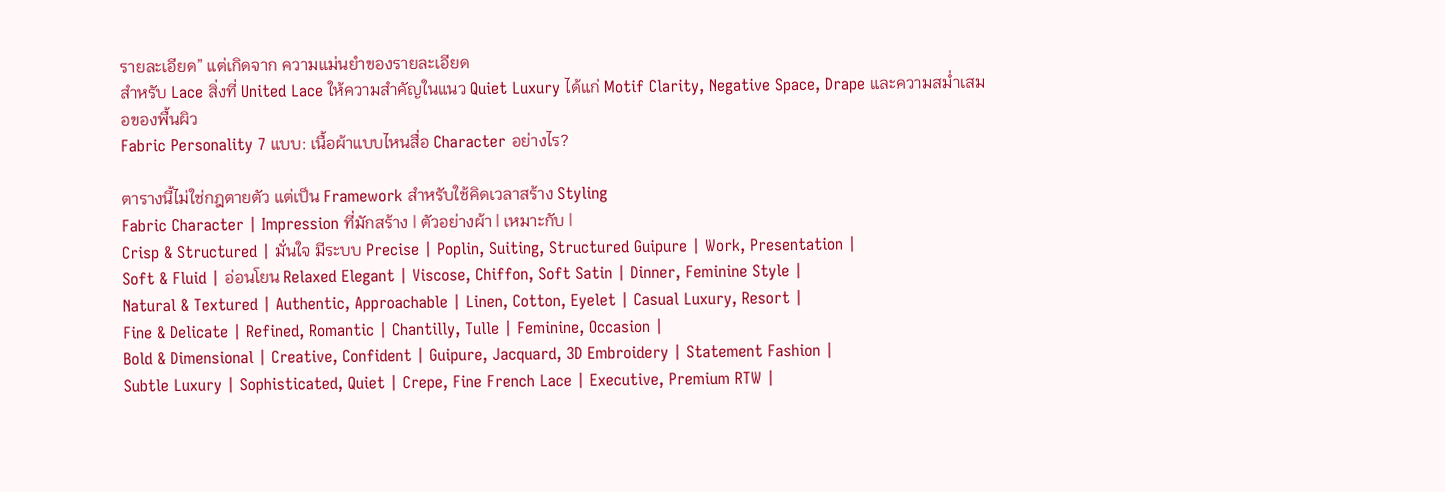รายละเอียด” แต่เกิดจาก ความแม่นยำของรายละเอียด
สำหรับ Lace สิ่งที่ United Lace ให้ความสำคัญในแนว Quiet Luxury ได้แก่ Motif Clarity, Negative Space, Drape และความสม่ำเสมอของพื้นผิว
Fabric Personality 7 แบบ: เนื้อผ้าแบบไหนสื่อ Character อย่างไร?

ตารางนี้ไม่ใช่กฎตายตัว แต่เป็น Framework สำหรับใช้คิดเวลาสร้าง Styling
Fabric Character | Impression ที่มักสร้าง | ตัวอย่างผ้า | เหมาะกับ |
Crisp & Structured | มั่นใจ มีระบบ Precise | Poplin, Suiting, Structured Guipure | Work, Presentation |
Soft & Fluid | อ่อนโยน Relaxed Elegant | Viscose, Chiffon, Soft Satin | Dinner, Feminine Style |
Natural & Textured | Authentic, Approachable | Linen, Cotton, Eyelet | Casual Luxury, Resort |
Fine & Delicate | Refined, Romantic | Chantilly, Tulle | Feminine, Occasion |
Bold & Dimensional | Creative, Confident | Guipure, Jacquard, 3D Embroidery | Statement Fashion |
Subtle Luxury | Sophisticated, Quiet | Crepe, Fine French Lace | Executive, Premium RTW |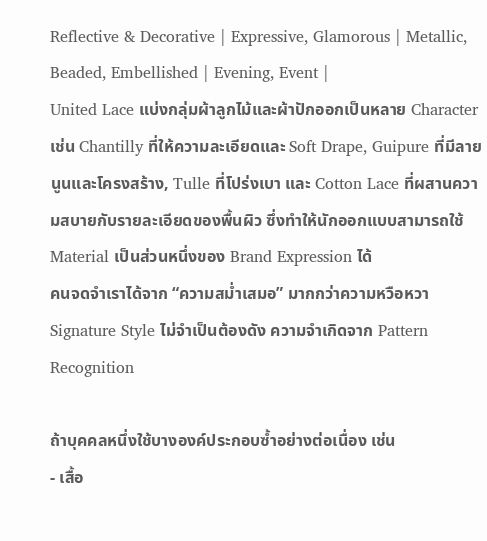Reflective & Decorative | Expressive, Glamorous | Metallic, Beaded, Embellished | Evening, Event |
United Lace แบ่งกลุ่มผ้าลูกไม้และผ้าปักออกเป็นหลาย Character เช่น Chantilly ที่ให้ความละเอียดและ Soft Drape, Guipure ที่มีลายนูนและโครงสร้าง, Tulle ที่โปร่งเบา และ Cotton Lace ที่ผสานความสบายกับรายละเอียดของพื้นผิว ซึ่งทำให้นักออกแบบสามารถใช้ Material เป็นส่วนหนึ่งของ Brand Expression ได้
คนจดจำเราได้จาก “ความสม่ำเสมอ” มากกว่าความหวือหวา
Signature Style ไม่จำเป็นต้องดัง ความจำเกิดจาก Pattern Recognition

ถ้าบุคคลหนึ่งใช้บางองค์ประกอบซ้ำอย่างต่อเนื่อง เช่น
- เสื้อ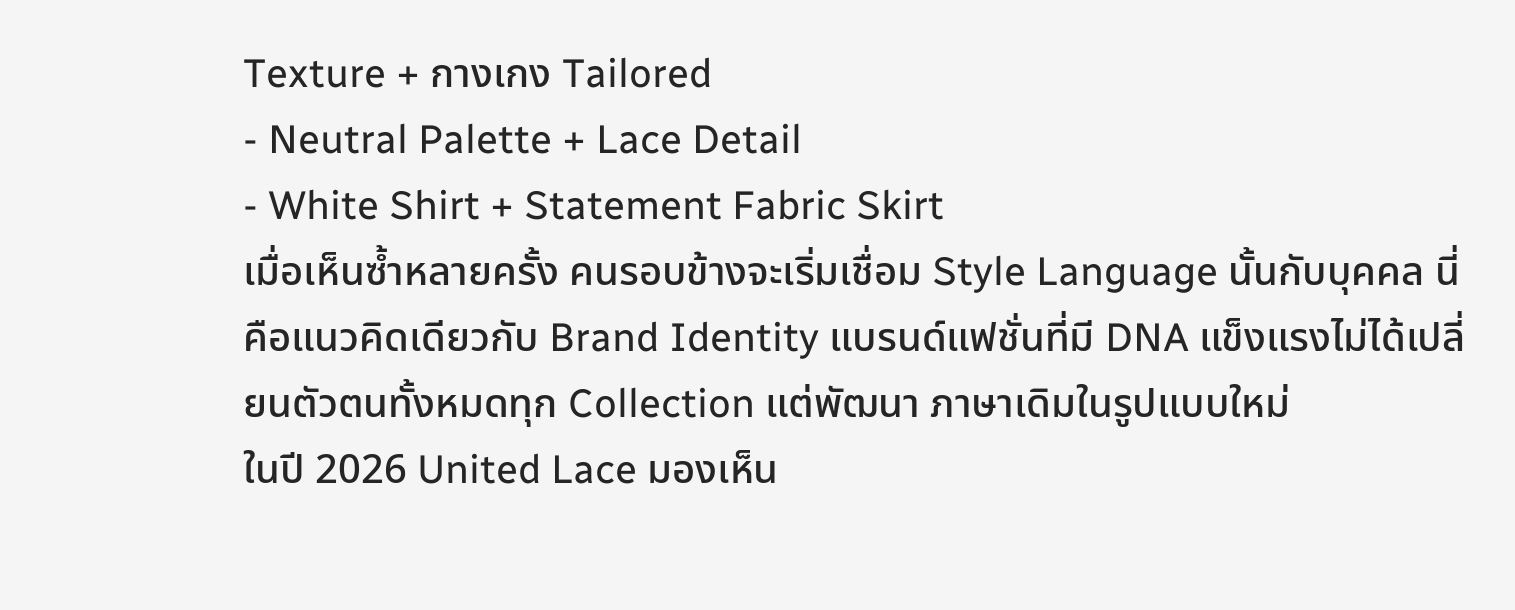Texture + กางเกง Tailored
- Neutral Palette + Lace Detail
- White Shirt + Statement Fabric Skirt
เมื่อเห็นซ้ำหลายครั้ง คนรอบข้างจะเริ่มเชื่อม Style Language นั้นกับบุคคล นี่คือแนวคิดเดียวกับ Brand Identity แบรนด์แฟชั่นที่มี DNA แข็งแรงไม่ได้เปลี่ยนตัวตนทั้งหมดทุก Collection แต่พัฒนา ภาษาเดิมในรูปแบบใหม่
ในปี 2026 United Lace มองเห็น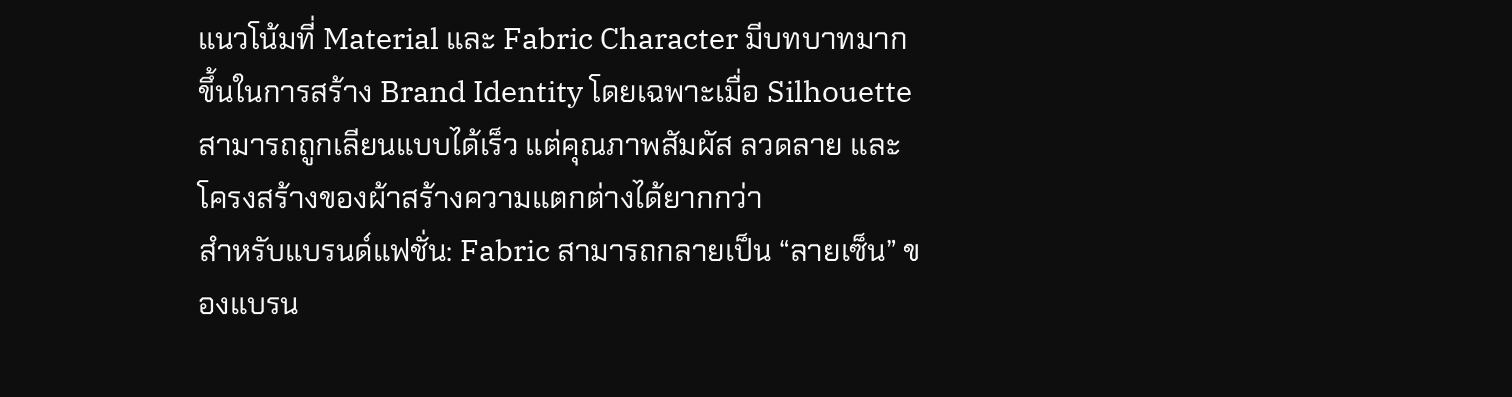แนวโน้มที่ Material และ Fabric Character มีบทบาทมากขึ้นในการสร้าง Brand Identity โดยเฉพาะเมื่อ Silhouette สามารถถูกเลียนแบบได้เร็ว แต่คุณภาพสัมผัส ลวดลาย และโครงสร้างของผ้าสร้างความแตกต่างได้ยากกว่า
สำหรับแบรนด์แฟชั่น: Fabric สามารถกลายเป็น “ลายเซ็น” ของแบรน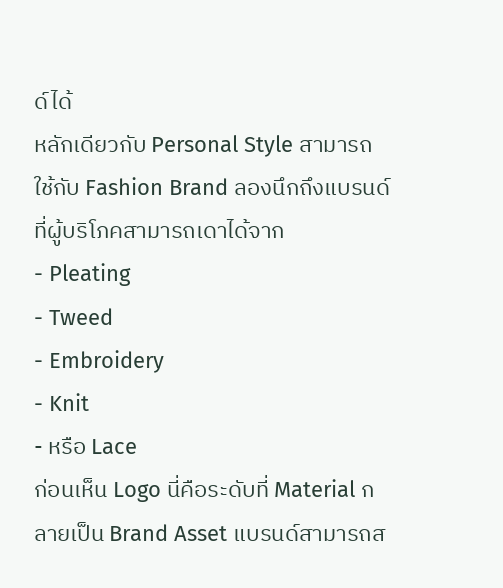ด์ได้
หลักเดียวกับ Personal Style สามารถใช้กับ Fashion Brand ลองนึกถึงแบรนด์ที่ผู้บริโภคสามารถเดาได้จาก
- Pleating
- Tweed
- Embroidery
- Knit
- หรือ Lace
ก่อนเห็น Logo นี่คือระดับที่ Material กลายเป็น Brand Asset แบรนด์สามารถส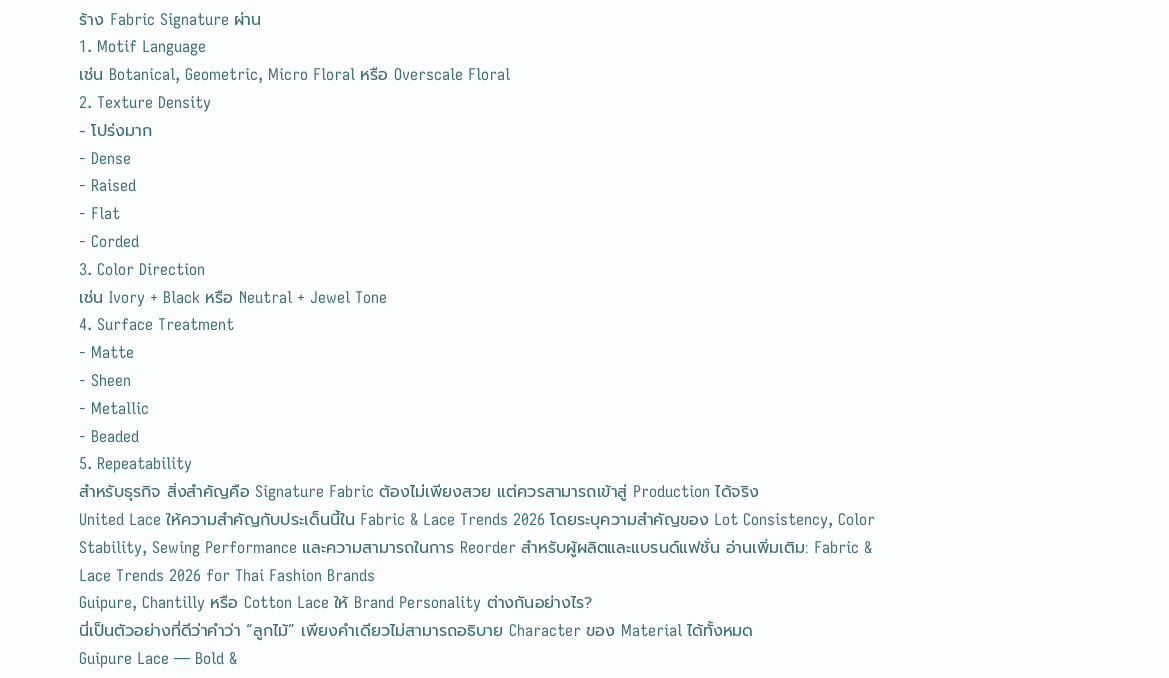ร้าง Fabric Signature ผ่าน
1. Motif Language
เช่น Botanical, Geometric, Micro Floral หรือ Overscale Floral
2. Texture Density
- โปร่งมาก
- Dense
- Raised
- Flat
- Corded
3. Color Direction
เช่น Ivory + Black หรือ Neutral + Jewel Tone
4. Surface Treatment
- Matte
- Sheen
- Metallic
- Beaded
5. Repeatability
สำหรับธุรกิจ สิ่งสำคัญคือ Signature Fabric ต้องไม่เพียงสวย แต่ควรสามารถเข้าสู่ Production ได้จริง
United Lace ให้ความสำคัญกับประเด็นนี้ใน Fabric & Lace Trends 2026 โดยระบุความสำคัญของ Lot Consistency, Color Stability, Sewing Performance และความสามารถในการ Reorder สำหรับผู้ผลิตและแบรนด์แฟชั่น อ่านเพิ่มเติม: Fabric & Lace Trends 2026 for Thai Fashion Brands
Guipure, Chantilly หรือ Cotton Lace ให้ Brand Personality ต่างกันอย่างไร?
นี่เป็นตัวอย่างที่ดีว่าคำว่า “ลูกไม้” เพียงคำเดียวไม่สามารถอธิบาย Character ของ Material ได้ทั้งหมด
Guipure Lace — Bold &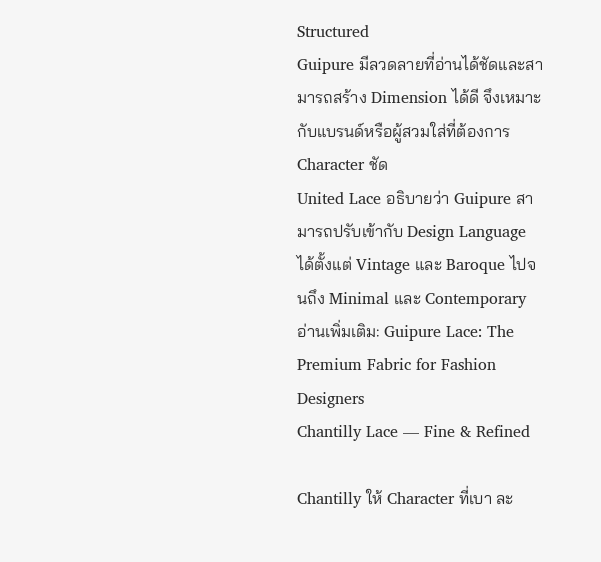Structured
Guipure มีลวดลายที่อ่านได้ชัดและสามารถสร้าง Dimension ได้ดี จึงเหมาะกับแบรนด์หรือผู้สวมใส่ที่ต้องการ Character ชัด
United Lace อธิบายว่า Guipure สามารถปรับเข้ากับ Design Language ได้ตั้งแต่ Vintage และ Baroque ไปจนถึง Minimal และ Contemporary
อ่านเพิ่มเติม: Guipure Lace: The Premium Fabric for Fashion Designers
Chantilly Lace — Fine & Refined

Chantilly ให้ Character ที่เบา ละ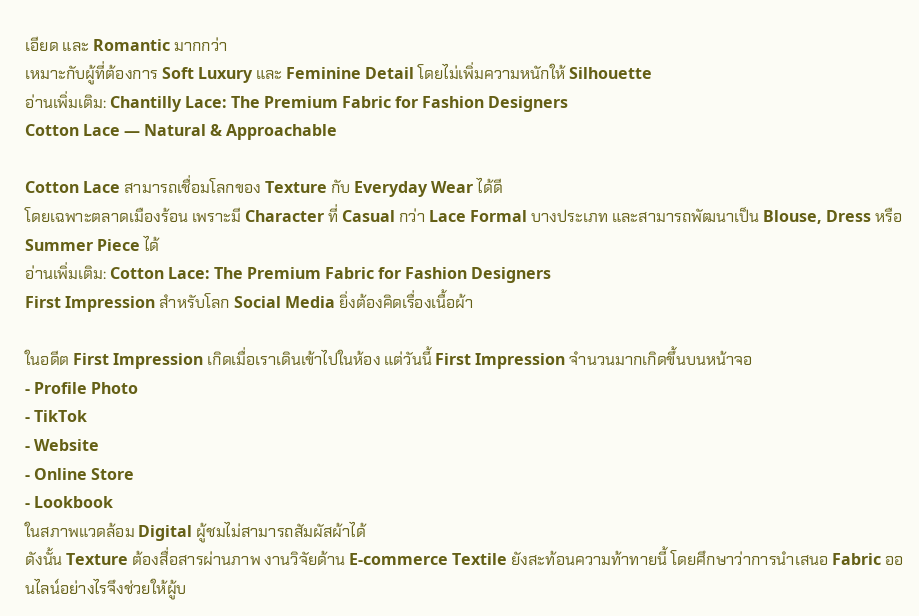เอียด และ Romantic มากกว่า
เหมาะกับผู้ที่ต้องการ Soft Luxury และ Feminine Detail โดยไม่เพิ่มความหนักให้ Silhouette
อ่านเพิ่มเติม: Chantilly Lace: The Premium Fabric for Fashion Designers
Cotton Lace — Natural & Approachable

Cotton Lace สามารถเชื่อมโลกของ Texture กับ Everyday Wear ได้ดี
โดยเฉพาะตลาดเมืองร้อน เพราะมี Character ที่ Casual กว่า Lace Formal บางประเภท และสามารถพัฒนาเป็น Blouse, Dress หรือ Summer Piece ได้
อ่านเพิ่มเติม: Cotton Lace: The Premium Fabric for Fashion Designers
First Impression สำหรับโลก Social Media ยิ่งต้องคิดเรื่องเนื้อผ้า

ในอดีต First Impression เกิดเมื่อเราเดินเข้าไปในห้อง แต่วันนี้ First Impression จำนวนมากเกิดขึ้นบนหน้าจอ
- Profile Photo
- TikTok
- Website
- Online Store
- Lookbook
ในสภาพแวดล้อม Digital ผู้ชมไม่สามารถสัมผัสผ้าได้
ดังนั้น Texture ต้องสื่อสารผ่านภาพ งานวิจัยด้าน E-commerce Textile ยังสะท้อนความท้าทายนี้ โดยศึกษาว่าการนำเสนอ Fabric ออนไลน์อย่างไรจึงช่วยให้ผู้บ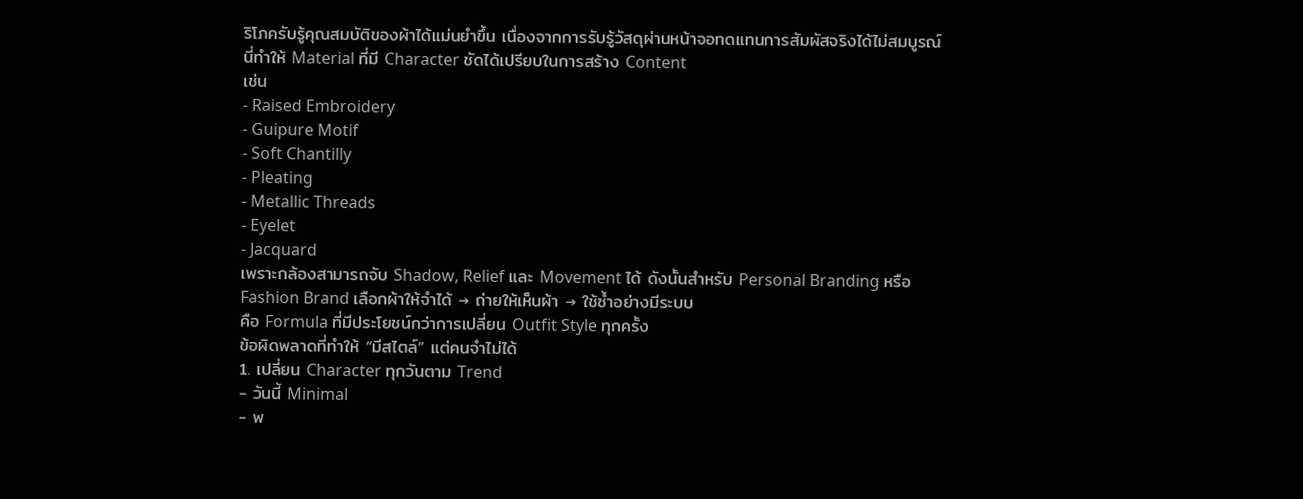ริโภครับรู้คุณสมบัติของผ้าได้แม่นยำขึ้น เนื่องจากการรับรู้วัสดุผ่านหน้าจอทดแทนการสัมผัสจริงได้ไม่สมบูรณ์
นี่ทำให้ Material ที่มี Character ชัดได้เปรียบในการสร้าง Content
เช่น
- Raised Embroidery
- Guipure Motif
- Soft Chantilly
- Pleating
- Metallic Threads
- Eyelet
- Jacquard
เพราะกล้องสามารถจับ Shadow, Relief และ Movement ได้ ดังนั้นสำหรับ Personal Branding หรือ Fashion Brand เลือกผ้าให้จำได้ → ถ่ายให้เห็นผ้า → ใช้ซ้ำอย่างมีระบบ
คือ Formula ที่มีประโยชน์กว่าการเปลี่ยน Outfit Style ทุกครั้ง
ข้อผิดพลาดที่ทำให้ “มีสไตล์” แต่คนจำไม่ได้
1. เปลี่ยน Character ทุกวันตาม Trend
- วันนี้ Minimal
- พ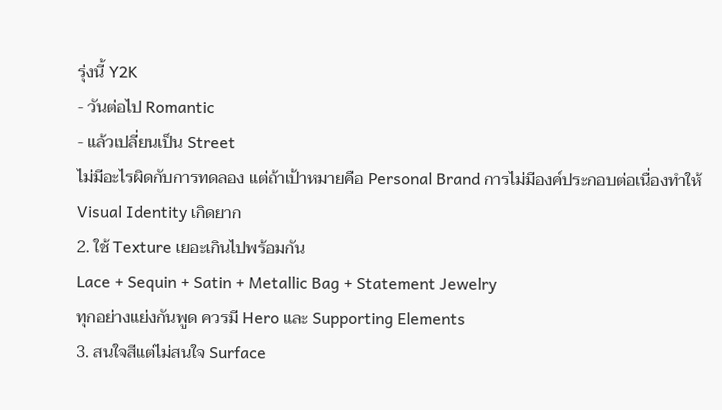รุ่งนี้ Y2K
- วันต่อไป Romantic
- แล้วเปลี่ยนเป็น Street
ไม่มีอะไรผิดกับการทดลอง แต่ถ้าเป้าหมายคือ Personal Brand การไม่มีองค์ประกอบต่อเนื่องทำให้ Visual Identity เกิดยาก
2. ใช้ Texture เยอะเกินไปพร้อมกัน
Lace + Sequin + Satin + Metallic Bag + Statement Jewelry
ทุกอย่างแย่งกันพูด ควรมี Hero และ Supporting Elements
3. สนใจสีแต่ไม่สนใจ Surface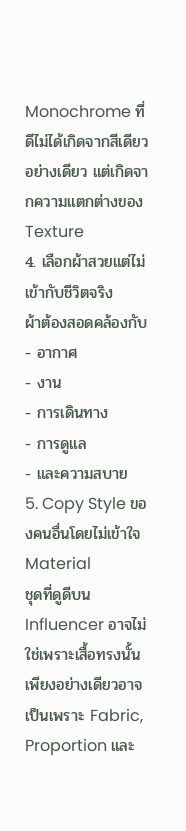Monochrome ที่ดีไม่ได้เกิดจากสีเดียวอย่างเดียว แต่เกิดจากความแตกต่างของ Texture
4. เลือกผ้าสวยแต่ไม่เข้ากับชีวิตจริง
ผ้าต้องสอดคล้องกับ
- อากาศ
- งาน
- การเดินทาง
- การดูแล
- และความสบาย
5. Copy Style ของคนอื่นโดยไม่เข้าใจ Material
ชุดที่ดูดีบน Influencer อาจไม่ใช่เพราะเสื้อทรงนั้นเพียงอย่างเดียวอาจเป็นเพราะ Fabric, Proportion และ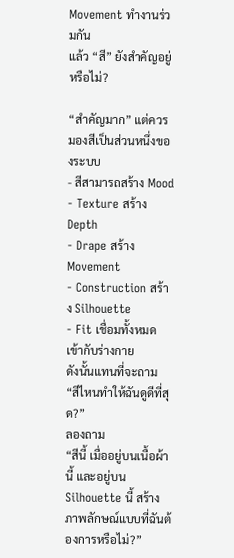Movement ทำงานร่วมกัน
แล้ว “สี” ยังสำคัญอยู่หรือไม่?

“สำคัญมาก” แต่ควรมองสีเป็นส่วนหนึ่งของระบบ
- สีสามารถสร้าง Mood
- Texture สร้าง Depth
- Drape สร้าง Movement
- Construction สร้าง Silhouette
- Fit เชื่อมทั้งหมดเข้ากับร่างกาย
ดังนั้นแทนที่จะถาม “สีไหนทำให้ฉันดูดีที่สุด?”
ลองถาม
“สีนี้ เมื่ออยู่บนเนื้อผ้านี้ และอยู่บน Silhouette นี้ สร้างภาพลักษณ์แบบที่ฉันต้องการหรือไม่?”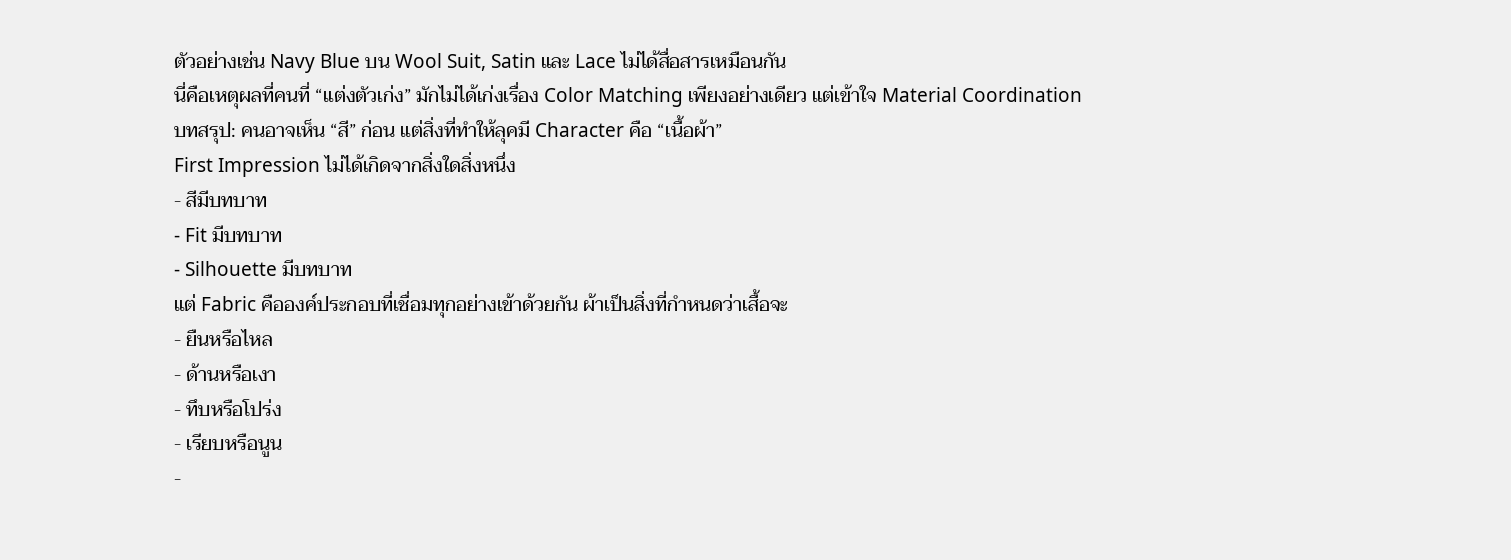ตัวอย่างเช่น Navy Blue บน Wool Suit, Satin และ Lace ไม่ได้สื่อสารเหมือนกัน
นี่คือเหตุผลที่คนที่ “แต่งตัวเก่ง” มักไม่ได้เก่งเรื่อง Color Matching เพียงอย่างเดียว แต่เข้าใจ Material Coordination
บทสรุป: คนอาจเห็น “สี” ก่อน แต่สิ่งที่ทำให้ลุคมี Character คือ “เนื้อผ้า”
First Impression ไม่ได้เกิดจากสิ่งใดสิ่งหนึ่ง
- สีมีบทบาท
- Fit มีบทบาท
- Silhouette มีบทบาท
แต่ Fabric คือองค์ประกอบที่เชื่อมทุกอย่างเข้าด้วยกัน ผ้าเป็นสิ่งที่กำหนดว่าเสื้อจะ
- ยืนหรือไหล
- ด้านหรือเงา
- ทึบหรือโปร่ง
- เรียบหรือนูน
-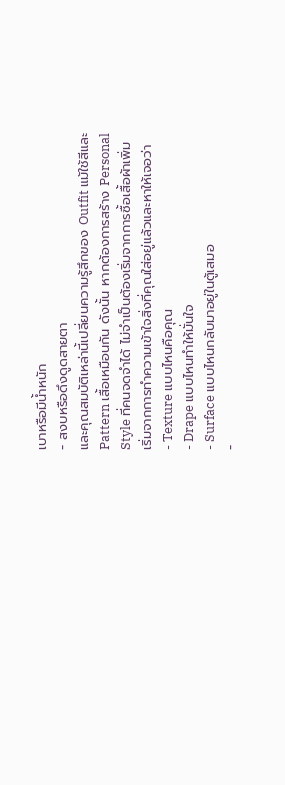เบาหรือมีน้ำหนัก
- สงบหรือดึงดูดสายตา
และคุณสมบัติเหล่านี้เปลี่ยนความรู้สึกของ Outfit แม้ใช้สีและ Pattern เสื้อเหมือนกัน ดังนั้น หากต้องการสร้าง Personal Style ที่คนจดจำได้ ไม่จำเป็นต้องเริ่มจากการซื้อเสื้อผ้าเพิ่ม
เริ่มจากการทำความเข้าใจสิ่งที่คุณใส่อยู่แล้วและหาให้เจอว่า
- Texture แบบไหนคือคุณ
- Drape แบบไหนทำให้มั่นใจ
- Surface แบบไหนกลับมาอยู่ในตู้เสมอ
-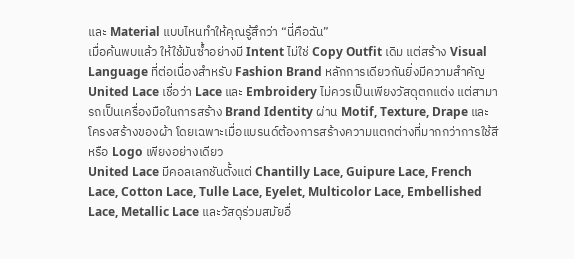และ Material แบบไหนทำให้คุณรู้สึกว่า “นี่คือฉัน”
เมื่อค้นพบแล้ว ให้ใช้มันซ้ำอย่างมี Intent ไม่ใช่ Copy Outfit เดิม แต่สร้าง Visual Language ที่ต่อเนื่องสำหรับ Fashion Brand หลักการเดียวกันยิ่งมีความสำคัญ
United Lace เชื่อว่า Lace และ Embroidery ไม่ควรเป็นเพียงวัสดุตกแต่ง แต่สามารถเป็นเครื่องมือในการสร้าง Brand Identity ผ่าน Motif, Texture, Drape และโครงสร้างของผ้า โดยเฉพาะเมื่อแบรนด์ต้องการสร้างความแตกต่างที่มากกว่าการใช้สีหรือ Logo เพียงอย่างเดียว
United Lace มีคอลเลกชันตั้งแต่ Chantilly Lace, Guipure Lace, French Lace, Cotton Lace, Tulle Lace, Eyelet, Multicolor Lace, Embellished Lace, Metallic Lace และวัสดุร่วมสมัยอื่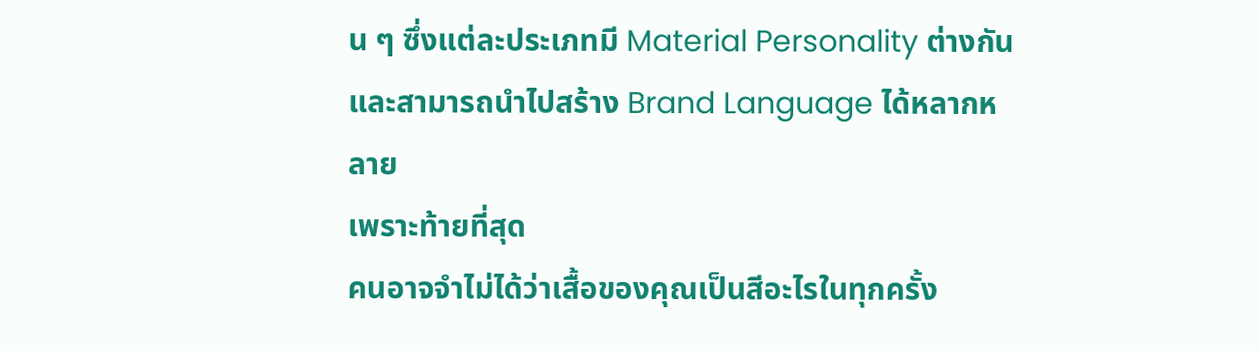น ๆ ซึ่งแต่ละประเภทมี Material Personality ต่างกันและสามารถนำไปสร้าง Brand Language ได้หลากหลาย
เพราะท้ายที่สุด
คนอาจจำไม่ได้ว่าเสื้อของคุณเป็นสีอะไรในทุกครั้ง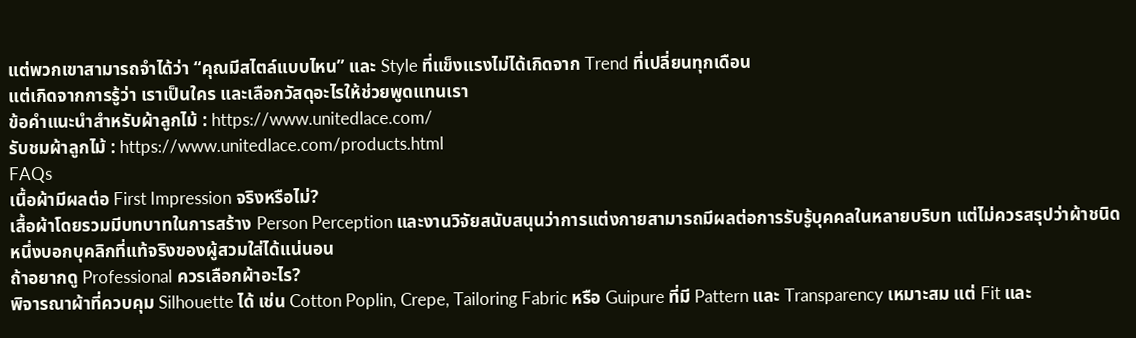แต่พวกเขาสามารถจำได้ว่า “คุณมีสไตล์แบบไหน” และ Style ที่แข็งแรงไม่ได้เกิดจาก Trend ที่เปลี่ยนทุกเดือน
แต่เกิดจากการรู้ว่า เราเป็นใคร และเลือกวัสดุอะไรให้ช่วยพูดแทนเรา
ข้อคำแนะนำสำหรับผ้าลูกไม้ : https://www.unitedlace.com/
รับชมผ้าลูกไม้ : https://www.unitedlace.com/products.html
FAQs
เนื้อผ้ามีผลต่อ First Impression จริงหรือไม่?
เสื้อผ้าโดยรวมมีบทบาทในการสร้าง Person Perception และงานวิจัยสนับสนุนว่าการแต่งกายสามารถมีผลต่อการรับรู้บุคคลในหลายบริบท แต่ไม่ควรสรุปว่าผ้าชนิดหนึ่งบอกบุคลิกที่แท้จริงของผู้สวมใส่ได้แน่นอน
ถ้าอยากดู Professional ควรเลือกผ้าอะไร?
พิจารณาผ้าที่ควบคุม Silhouette ได้ เช่น Cotton Poplin, Crepe, Tailoring Fabric หรือ Guipure ที่มี Pattern และ Transparency เหมาะสม แต่ Fit และ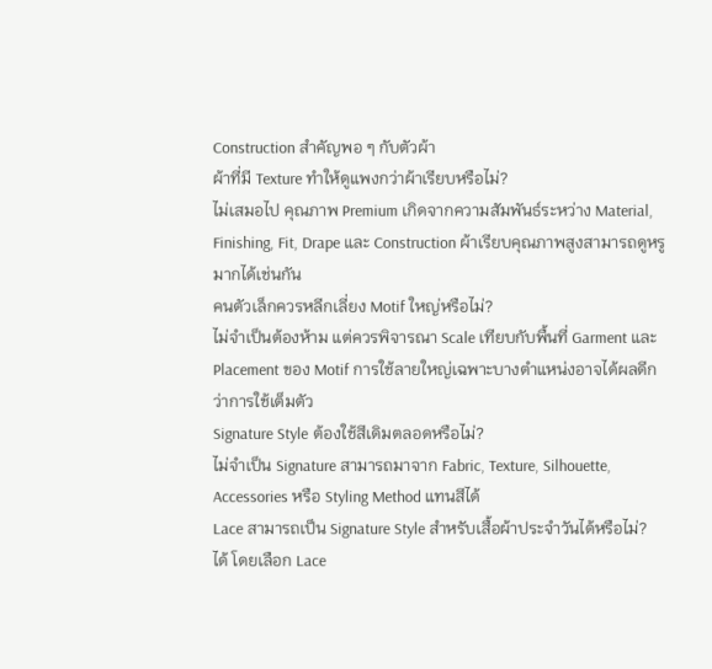Construction สำคัญพอ ๆ กับตัวผ้า
ผ้าที่มี Texture ทำให้ดูแพงกว่าผ้าเรียบหรือไม่?
ไม่เสมอไป คุณภาพ Premium เกิดจากความสัมพันธ์ระหว่าง Material, Finishing, Fit, Drape และ Construction ผ้าเรียบคุณภาพสูงสามารถดูหรูมากได้เช่นกัน
คนตัวเล็กควรหลีกเลี่ยง Motif ใหญ่หรือไม่?
ไม่จำเป็นต้องห้าม แต่ควรพิจารณา Scale เทียบกับพื้นที่ Garment และ Placement ของ Motif การใช้ลายใหญ่เฉพาะบางตำแหน่งอาจได้ผลดีกว่าการใช้เต็มตัว
Signature Style ต้องใช้สีเดิมตลอดหรือไม่?
ไม่จำเป็น Signature สามารถมาจาก Fabric, Texture, Silhouette, Accessories หรือ Styling Method แทนสีได้
Lace สามารถเป็น Signature Style สำหรับเสื้อผ้าประจำวันได้หรือไม่?
ได้ โดยเลือก Lace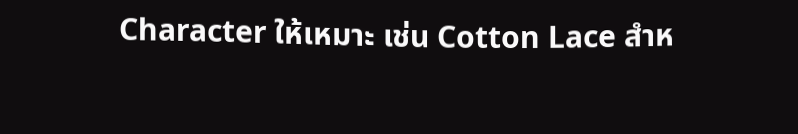Character ให้เหมาะ เช่น Cotton Lace สำห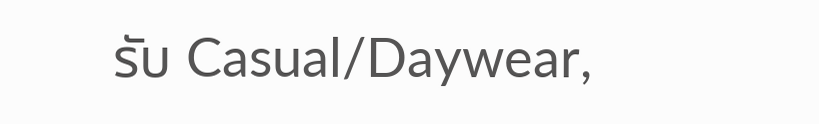รับ Casual/Daywear,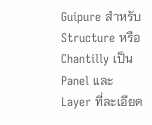Guipure สำหรับ Structure หรือ Chantilly เป็น Panel และ Layer ที่ละเอียด